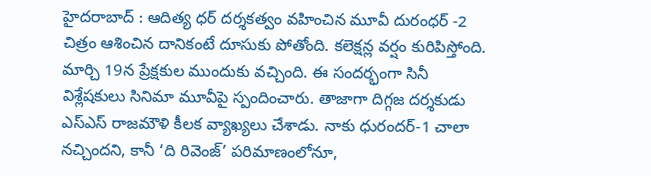హైదరాబాద్ : ఆదిత్య ధర్ దర్శకత్వం వహించిన మూవీ దురంధర్ -2 చిత్రం ఆశించిన దానికంటే దూసుకు పోతోంది. కలెక్షన్ల వర్షం కురిపిస్తోంది. మార్చి 19న ప్రేక్షకుల ముందుకు వచ్చింది. ఈ సందర్భంగా సినీ విశ్లేషకులు సినిమా మూవీపై స్పందించారు. తాజాగా దిగ్గజ దర్శకుడు ఎస్ఎస్ రాజమౌళి కీలక వ్యాఖ్యలు చేశాడు. నాకు ధురందర్-1 చాలా నచ్చిందని, కానీ ‘ది రివెంజ్’ పరిమాణంలోనూ,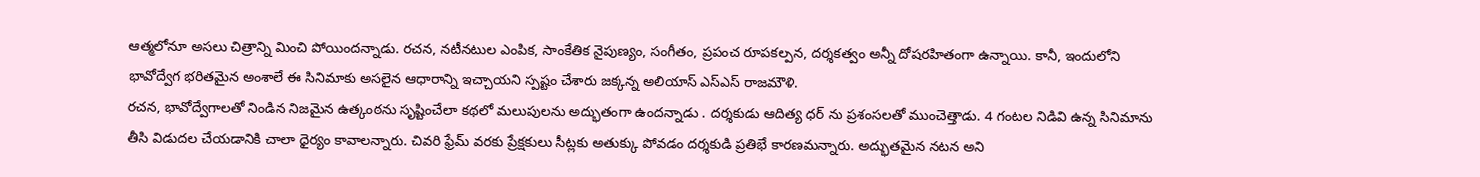ఆత్మలోనూ అసలు చిత్రాన్ని మించి పోయిందన్నాడు. రచన, నటీనటుల ఎంపిక, సాంకేతిక నైపుణ్యం, సంగీతం, ప్రపంచ రూపకల్పన, దర్శకత్వం అన్నీ దోషరహితంగా ఉన్నాయి. కానీ, ఇందులోని భావోద్వేగ భరితమైన అంశాలే ఈ సినిమాకు అసలైన ఆధారాన్ని ఇచ్చాయని స్పష్టం చేశారు జక్కన్న అలియాస్ ఎస్ఎస్ రాజమౌళి.
రచన, భావోద్వేగాలతో నిండిన నిజమైన ఉత్కంఠను సృష్టించేలా కథలో మలుపులను అద్భుతంగా ఉందన్నాడు . దర్శకుడు ఆదిత్య ధర్ ను ప్రశంసలతో ముంచెత్తాడు. 4 గంటల నిడివి ఉన్న సినిమాను తీసి విడుదల చేయడానికి చాలా ధైర్యం కావాలన్నారు. చివరి ఫ్రేమ్ వరకు ప్రేక్షకులు సీట్లకు అతుక్కు పోవడం దర్శకుడి ప్రతిభే కారణమన్నారు. అద్భుతమైన నటన అని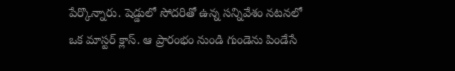పేర్కొన్నారు. షెడ్డులో సోదరితో ఉన్న సన్నివేశం నటనలో ఒక మాస్టర్ క్లాస్. ఆ ప్రారంభం నుండి గుండెను పిండేసే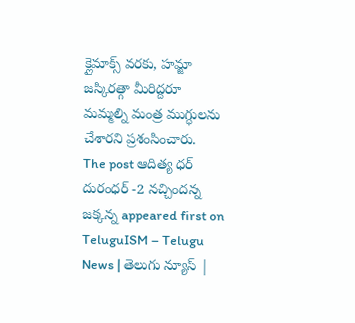క్లైమాక్స్ వరకు, హమ్జా జస్కిరత్గా మీరిద్దరూ మమ్మల్ని మంత్ర ముగ్ధులను చేశారని ప్రశంసించారు.
The post ఆదిత్య ధర్ దురంధర్ -2 నచ్చిందన్న జక్కన్న appeared first on TeluguISM – Telugu News | తెలుగు న్యూస్ |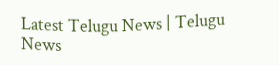Latest Telugu News | Telugu News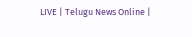LIVE | Telugu News Online |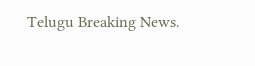Telugu Breaking News.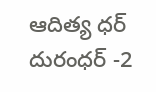ఆదిత్య ధర్ దురంధర్ -2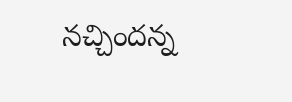నచ్చిందన్న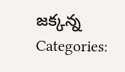జక్కన్న
Categories: